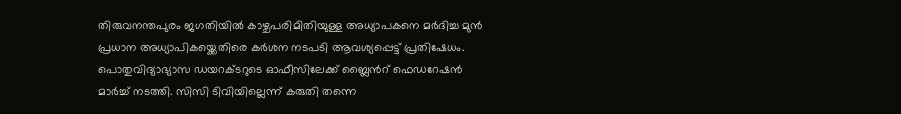തിരുവനന്തപുരം ജഗതിയില്‍ കാഴ്ചപരിമിതിയുള്ള അധ്യാപകനെ മര്‍ദിച്ച മുന്‍ പ്രധാന അധ്യാപികയ്ക്കെതിരെ കര്‍ശന നടപടി ആവശ്യപ്പെട്ട് പ്രതിഷേധം. പൊതുവിദ്യാഭ്യാസ ഡയറക്ടറുടെ ഓഫീസിലേക്ക് ബ്ലൈന്‍റ് ഫെഡറേഷന്‍ മാര്‍ച്ച് നടത്തി. സിസി ടിവിയില്ലെന്ന് കരുതി തന്നെ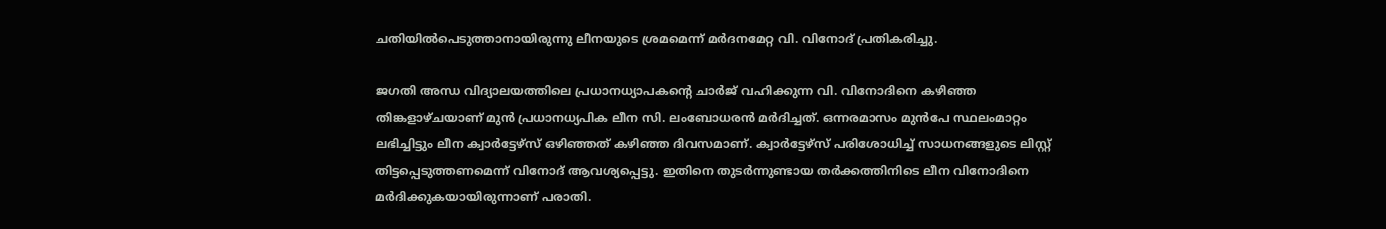ചതിയില്‍പെടുത്താനായിരുന്നു ലീനയുടെ ശ്രമമെന്ന് മര്‍ദനമേറ്റ വി. വിനോദ് പ്രതികരിച്ചു.

ജഗതി അന്ധ വിദ്യാലയത്തിലെ പ്രധാനധ്യാപകന്‍റെ ചാര്‍ജ് വഹിക്കുന്ന വി. വിനോദിനെ കഴിഞ്ഞ തിങ്കളാഴ്ചയാണ് മുന്‍ പ്രധാനധ്യപിക ലീന സി. ലംബോധരന്‍ മര്‍ദിച്ചത്. ഒന്നരമാസം മുന്‍പേ സ്ഥലംമാറ്റം ലഭിച്ചിട്ടും ലീന ക്വാര്‍ട്ടേഴ്സ് ഒഴിഞ്ഞത് കഴിഞ്ഞ ദിവസമാണ്. ക്വാര്‍ട്ടേഴ്സ് പരിശോധിച്ച് സാധനങ്ങളുടെ ലിസ്റ്റ് തിട്ടപ്പെടുത്തണമെന്ന് വിനോദ് ആവശ്യപ്പെട്ടു. ഇതിനെ തുടര്‍ന്നുണ്ടായ തര്‍ക്കത്തിനിടെ ലീന വിനോദിനെ മര്‍ദിക്കുകയായിരുന്നാണ് പരാതി.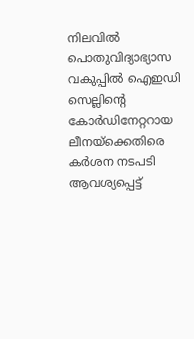നിലവില്‍ പൊതുവിദ്യാഭ്യാസ വകുപ്പില്‍ ഐഇഡി സെല്ലിന്‍റെ കോര്‍ഡിനേറ്ററായ ലീനയ്ക്കെതിരെ കര്‍ശന നടപടി ആവശ്യപ്പെട്ട്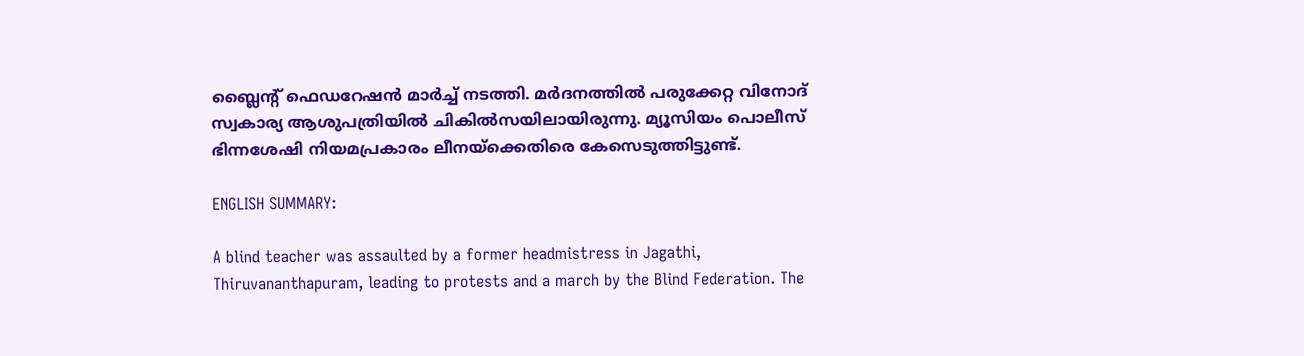ബ്ലൈന്‍റ് ഫെഡറേഷന്‍ മാര്‍ച്ച് നടത്തി. മര്‍ദനത്തില്‍ പരുക്കേറ്റ വിനോദ് സ്വകാര്യ ആശുപത്രിയില്‍ ചികില്‍സയിലായിരുന്നു. മ്യൂസിയം പൊലീസ് ഭിന്നശേഷി നിയമപ്രകാരം ലീനയ്ക്കെതിരെ കേസെടുത്തിട്ടുണ്ട്.

ENGLISH SUMMARY:

A blind teacher was assaulted by a former headmistress in Jagathi, Thiruvananthapuram, leading to protests and a march by the Blind Federation. The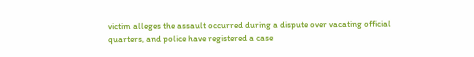victim alleges the assault occurred during a dispute over vacating official quarters, and police have registered a case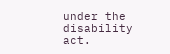under the disability act.